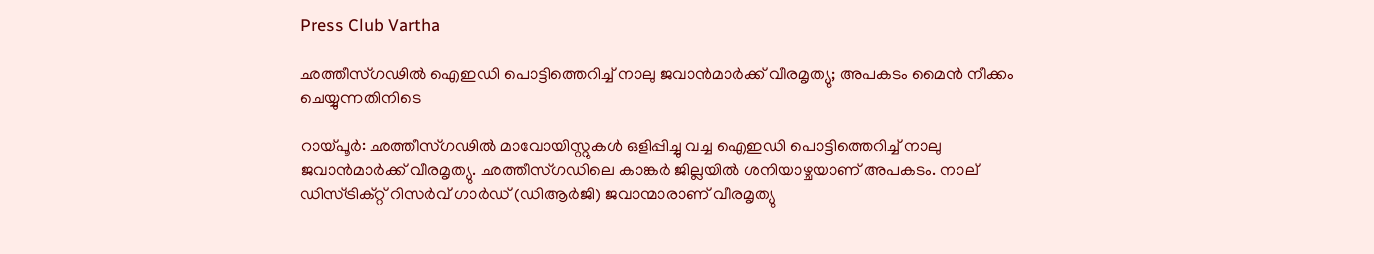Press Club Vartha

ഛത്തീസ്ഗഢില്‍ ഐഇഡി പൊട്ടിത്തെറിച്ച് നാലു ജവാന്‍മാര്‍ക്ക് വീരമൃത്യു; അപകടം മൈന്‍ നീക്കം ചെയ്യുന്നതിനിടെ

റായ്പൂര്‍: ഛത്തീസ്ഗഢില്‍ മാവോയിസ്റ്റുകള്‍ ഒളിപ്പിച്ചു വച്ച ഐഇഡി പൊട്ടിത്തെറിച്ച് നാലു ജവാന്‍മാര്‍ക്ക് വീരമൃത്യു. ഛത്തീസ്ഗഡിലെ കാങ്കര്‍ ജില്ലയില്‍ ശനിയാഴ്ചയാണ് അപകടം. നാല് ഡിസ്ട്രിക്റ്റ് റിസര്‍വ് ഗാര്‍ഡ് (ഡിആര്‍ജി) ജവാന്മാരാണ് വീരമൃത്യു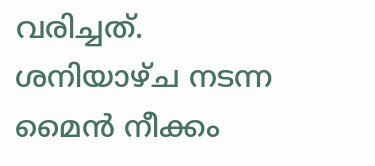വരിച്ചത്. ശനിയാഴ്ച നടന്ന മൈന്‍ നീക്കം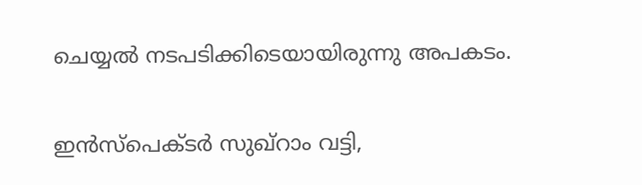ചെയ്യല്‍ നടപടിക്കിടെയായിരുന്നു അപകടം.

ഇന്‍സ്‌പെക്ടര്‍ സുഖ്റാം വട്ടി,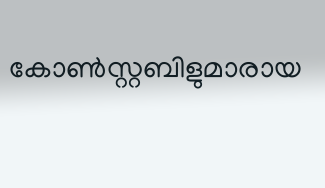കോണ്‍സ്റ്റബിളുമാരായ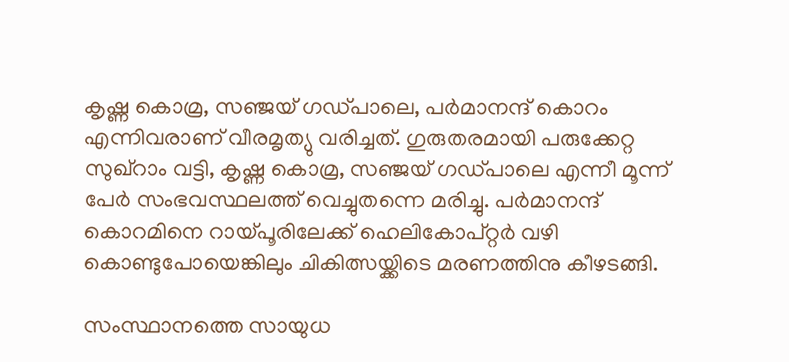കൃഷ്ണ കൊമ്ര, സഞ്ജയ് ഗഡ്പാലെ, പര്‍മാനന്ദ് കൊറം എന്നിവരാണ് വീരമൃത്യു വരിച്ചത്. ഗുരുതരമായി പരുക്കേറ്റ സുഖ്റാം വട്ടി, കൃഷ്ണ കൊമ്ര, സഞ്ജയ് ഗഡ്പാലെ എന്നീ മൂന്ന് പേര്‍ സംഭവസ്ഥലത്ത് വെച്ചുതന്നെ മരിച്ചു. പര്‍മാനന്ദ് കൊറമിനെ റായ്പൂരിലേക്ക് ഹെലികോപ്റ്റര്‍ വഴി കൊണ്ടുപോയെങ്കിലും ചികിത്സയ്ക്കിടെ മരണത്തിനു കീഴടങ്ങി.

സംസ്ഥാനത്തെ സായുധ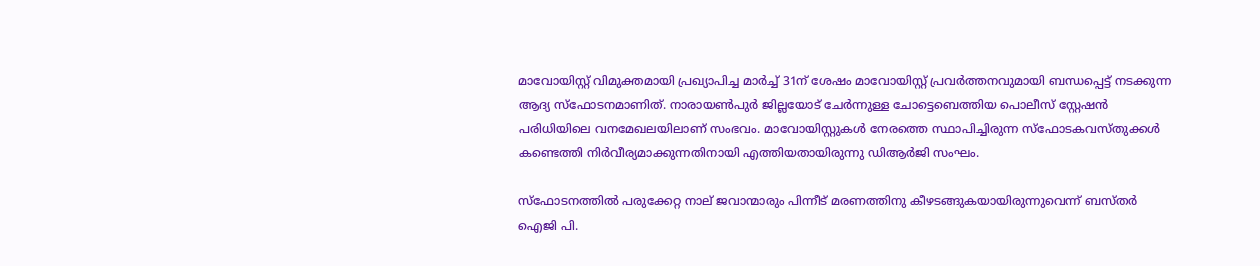മാവോയിസ്റ്റ് വിമുക്തമായി പ്രഖ്യാപിച്ച മാര്‍ച്ച് 31ന് ശേഷം മാവോയിസ്റ്റ് പ്രവര്‍ത്തനവുമായി ബന്ധപ്പെട്ട് നടക്കുന്ന ആദ്യ സ്‌ഫോടനമാണിത്. നാരായണ്‍പുര്‍ ജില്ലയോട് ചേര്‍ന്നുള്ള ചോട്ടെബെത്തിയ പൊലീസ് സ്റ്റേഷന്‍ പരിധിയിലെ വനമേഖലയിലാണ് സംഭവം. മാവോയിസ്റ്റുകള്‍ നേരത്തെ സ്ഥാപിച്ചിരുന്ന സ്‌ഫോടകവസ്തുക്കള്‍ കണ്ടെത്തി നിര്‍വീര്യമാക്കുന്നതിനായി എത്തിയതായിരുന്നു ഡിആര്‍ജി സംഘം.

സ്‌ഫോടനത്തില്‍ പരുക്കേറ്റ നാല് ജവാന്മാരും പിന്നീട് മരണത്തിനു കീഴടങ്ങുകയായിരുന്നുവെന്ന് ബസ്തര്‍ ഐജി പി.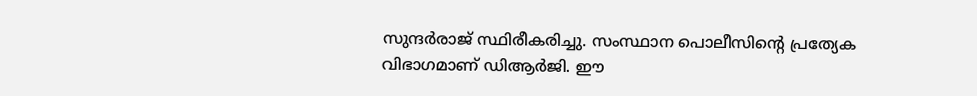സുന്ദര്‍രാജ് സ്ഥിരീകരിച്ചു. സംസ്ഥാന പൊലീസിന്റെ പ്രത്യേക വിഭാഗമാണ് ഡിആര്‍ജി. ഈ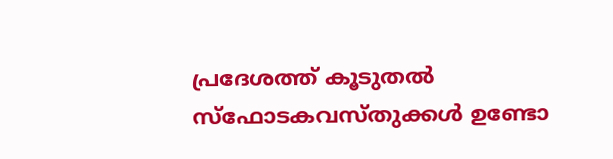പ്രദേശത്ത് കൂടുതല്‍ സ്‌ഫോടകവസ്തുക്കള്‍ ഉണ്ടോ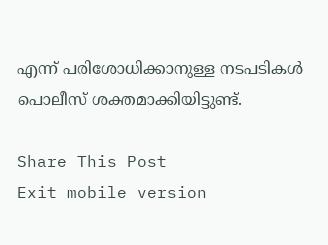എന്ന് പരിശോധിക്കാനുള്ള നടപടികള്‍ പൊലീസ് ശക്തമാക്കിയിട്ടുണ്ട്.

Share This Post
Exit mobile version